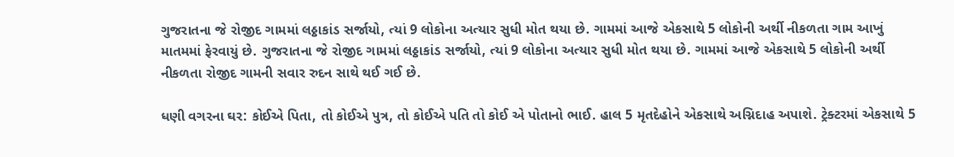ગુજરાતના જે રોજીદ ગામમાં લઠ્ઠાકાંડ સર્જાયો, ત્યાં 9 લોકોના અત્યાર સુધી મોત થયા છે. ગામમાં આજે એકસાથે 5 લોકોની અર્થી નીકળતા ગામ આખું માતમમાં ફેરવાયું છે. ગુજરાતના જે રોજીદ ગામમાં લઠ્ઠાકાંડ સર્જાયો, ત્યાં 9 લોકોના અત્યાર સુધી મોત થયા છે. ગામમાં આજે એકસાથે 5 લોકોની અર્થી નીકળતા રોજીદ ગામની સવાર રુદન સાથે થઈ ગઈ છે.

ધણી વગરના ઘર: કોઈએ પિતા, તો કોઈએ પુત્ર, તો કોઈએ પતિ તો કોઈ એ પોતાનો ભાઈ. હાલ 5 મૃતદેહોને એકસાથે અગ્નિદાહ અપાશે. ટ્રેક્ટરમાં એકસાથે 5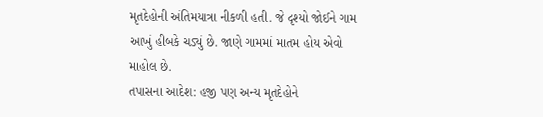મૃતદેહોની અંતિમયાત્રા નીકળી હતી. જે દૃશ્યો જોઈને ગામ આખું હીબકે ચડ્યું છે. જાણે ગામમાં માતમ હોય એવો માહોલ છે.
તપાસના આદેશ: હજી પણ અન્ય મૃતદેહોને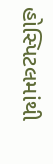હોસ્પિટલમાંથી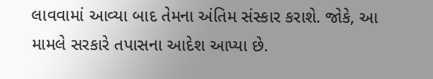લાવવામાં આવ્યા બાદ તેમના અંતિમ સંસ્કાર કરાશે. જોકે, આ મામલે સરકારે તપાસના આદેશ આપ્યા છે.